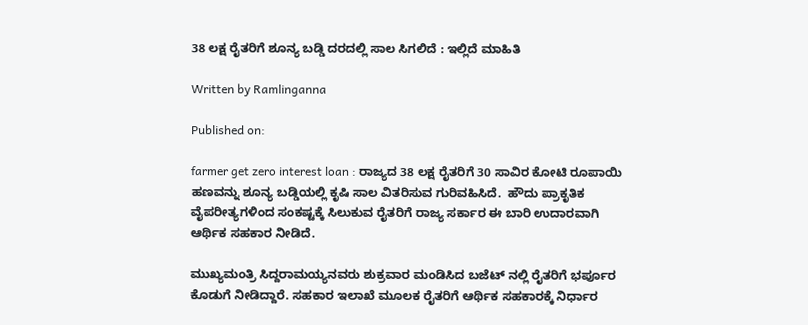38 ಲಕ್ಷ ರೈತರಿಗೆ ಶೂನ್ಯ ಬಡ್ಡಿ ದರದಲ್ಲಿ ಸಾಲ ಸಿಗಲಿದೆ : ಇಲ್ಲಿದೆ ಮಾಹಿತಿ

Written by Ramlinganna

Published on:

farmer get zero interest loan : ರಾಜ್ಯದ 38 ಲಕ್ಷ ರೈತರಿಗೆ 30 ಸಾವಿರ ಕೋಟಿ ರೂಪಾಯಿ ಹಣವನ್ನು ಶೂನ್ಯ ಬಡ್ಡಿಯಲ್ಲಿ ಕೃಷಿ ಸಾಲ ವಿತರಿಸುವ ಗುರಿವಹಿಸಿದೆ.  ಹೌದು ಪ್ರಾಕೃತಿಕ ವೈಪರೀತ್ಯಗಳಿಂದ ಸಂಕಷ್ಟಕ್ಕೆ ಸಿಲುಕುವ ರೈತರಿಗೆ ರಾಜ್ಯ ಸರ್ಕಾರ ಈ ಬಾರಿ ಉದಾರವಾಗಿ ಆರ್ಥಿಕ ಸಹಕಾರ ನೀಡಿದೆ.

ಮುಖ್ಯಮಂತ್ರಿ ಸಿದ್ದರಾಮಯ್ಯನವರು ಶುಕ್ರವಾರ ಮಂಡಿಸಿದ ಬಜೆಟ್ ನಲ್ಲಿ ರೈತರಿಗೆ ಭರ್ಪೂರ ಕೊಡುಗೆ ನೀಡಿದ್ದಾರೆ. ಸಹಕಾರ ಇಲಾಖೆ ಮೂಲಕ ರೈತರಿಗೆ ಆರ್ಥಿಕ ಸಹಕಾರಕ್ಕೆ ನಿರ್ಧಾರ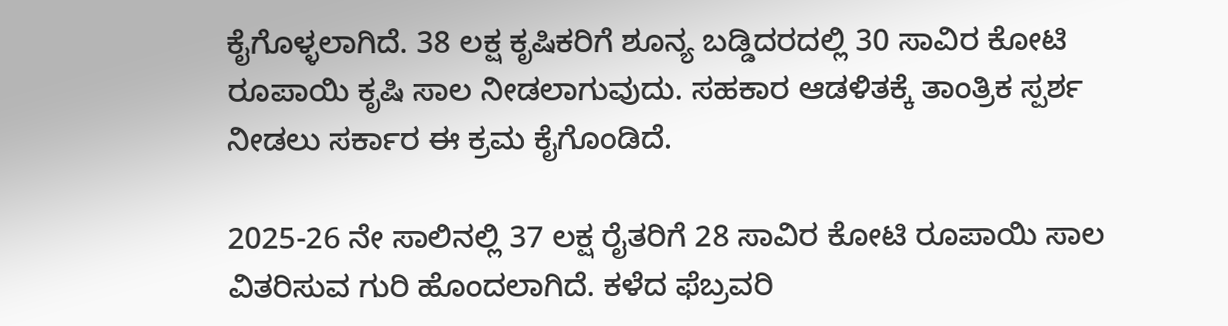ಕೈಗೊಳ್ಳಲಾಗಿದೆ. 38 ಲಕ್ಷ ಕೃಷಿಕರಿಗೆ ಶೂನ್ಯ ಬಡ್ಡಿದರದಲ್ಲಿ 30 ಸಾವಿರ ಕೋಟಿ ರೂಪಾಯಿ ಕೃಷಿ ಸಾಲ ನೀಡಲಾಗುವುದು. ಸಹಕಾರ ಆಡಳಿತಕ್ಕೆ ತಾಂತ್ರಿಕ ಸ್ಪರ್ಶ ನೀಡಲು ಸರ್ಕಾರ ಈ ಕ್ರಮ ಕೈಗೊಂಡಿದೆ.

2025-26 ನೇ ಸಾಲಿನಲ್ಲಿ 37 ಲಕ್ಷ ರೈತರಿಗೆ 28 ಸಾವಿರ ಕೋಟಿ ರೂಪಾಯಿ ಸಾಲ ವಿತರಿಸುವ ಗುರಿ ಹೊಂದಲಾಗಿದೆ. ಕಳೆದ ಫೆಬ್ರವರಿ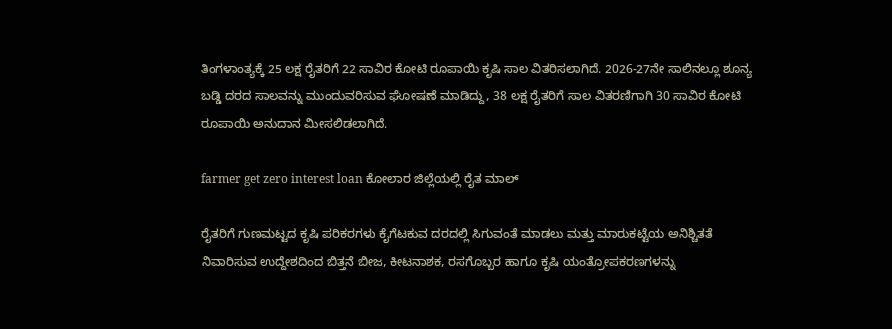ತಿಂಗಳಾಂತ್ಯಕ್ಕೆ 25 ಲಕ್ಷ ರೈತರಿಗೆ 22 ಸಾವಿರ ಕೋಟಿ ರೂಪಾಯಿ ಕೃಷಿ ಸಾಲ ವಿತರಿಸಲಾಗಿದೆ. 2026-27ನೇ ಸಾಲಿನಲ್ಲೂ ಶೂನ್ಯ ಬಡ್ಡಿ ದರದ ಸಾಲವನ್ನು ಮುಂದುವರಿಸುವ ಘೋಷಣೆ ಮಾಡಿದ್ದು, 38 ಲಕ್ಷ ರೈತರಿಗೆ ಸಾಲ ವಿತರಣಿಗಾಗಿ 30 ಸಾವಿರ ಕೋಟಿ ರೂಪಾಯಿ ಅನುದಾನ ಮೀಸಲಿಡಲಾಗಿದೆ.

farmer get zero interest loan ಕೋಲಾರ ಜಿಲ್ಲೆಯಲ್ಲಿ ರೈತ ಮಾಲ್

ರೈತರಿಗೆ ಗುಣಮಟ್ಟದ ಕೃಷಿ ಪರಿಕರಗಳು ಕೈಗೆಟಕುವ ದರದಲ್ಲಿ ಸಿಗುವಂತೆ ಮಾಡಲು ಮತ್ತು ಮಾರುಕಟ್ಟೆಯ ಅನಿಶ್ಚಿತತೆ ನಿವಾರಿಸುವ ಉದ್ದೇಶದಿಂದ ಬಿತ್ತನೆ ಬೀಜ, ಕೀಟನಾಶಕ, ರಸಗೊಬ್ಬರ ಹಾಗೂ ಕೃಷಿ ಯಂತ್ರೋಪಕರಣಗಳನ್ನು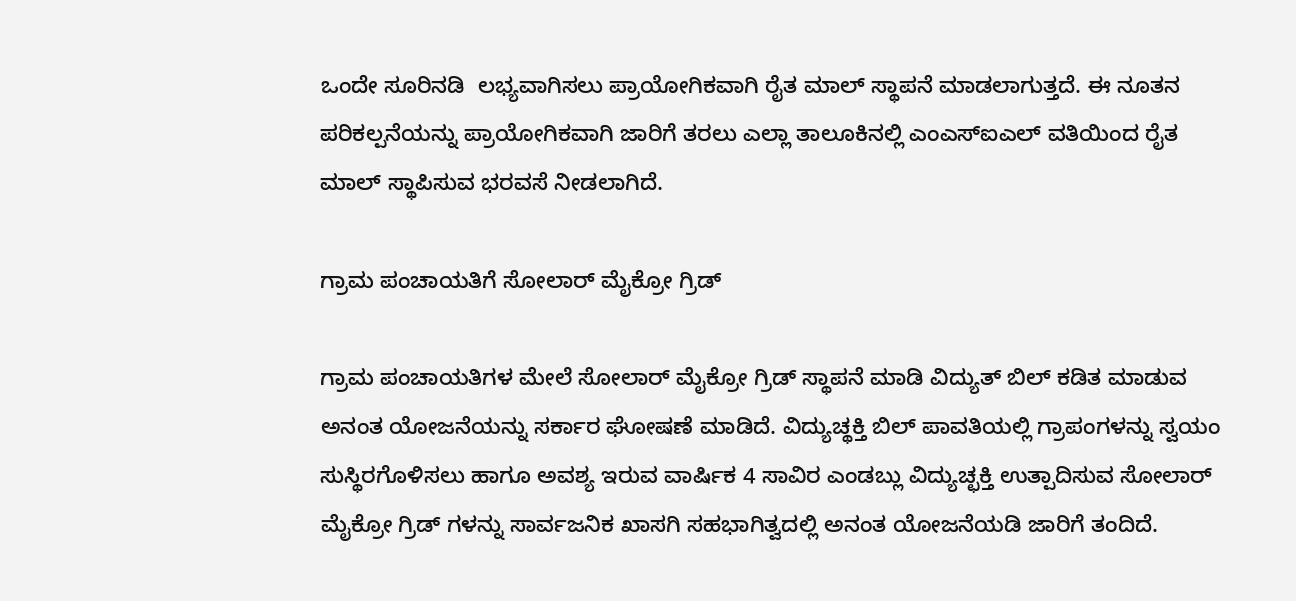ಒಂದೇ ಸೂರಿನಡಿ  ಲಭ್ಯವಾಗಿಸಲು ಪ್ರಾಯೋಗಿಕವಾಗಿ ರೈತ ಮಾಲ್ ಸ್ಥಾಪನೆ ಮಾಡಲಾಗುತ್ತದೆ. ಈ ನೂತನ ಪರಿಕಲ್ಪನೆಯನ್ನು ಪ್ರಾಯೋಗಿಕವಾಗಿ ಜಾರಿಗೆ ತರಲು ಎಲ್ಲಾ ತಾಲೂಕಿನಲ್ಲಿ ಎಂಎಸ್ಐಎಲ್ ವತಿಯಿಂದ ರೈತ ಮಾಲ್ ಸ್ಥಾಪಿಸುವ ಭರವಸೆ ನೀಡಲಾಗಿದೆ.

ಗ್ರಾಮ ಪಂಚಾಯತಿಗೆ ಸೋಲಾರ್ ಮೈಕ್ರೋ ಗ್ರಿಡ್

ಗ್ರಾಮ ಪಂಚಾಯತಿಗಳ ಮೇಲೆ ಸೋಲಾರ್ ಮೈಕ್ರೋ ಗ್ರಿಡ್ ಸ್ಥಾಪನೆ ಮಾಡಿ ವಿದ್ಯುತ್ ಬಿಲ್ ಕಡಿತ ಮಾಡುವ ಅನಂತ ಯೋಜನೆಯನ್ನು ಸರ್ಕಾರ ಘೋಷಣೆ ಮಾಡಿದೆ. ವಿದ್ಯುಚ್ಥಕ್ತಿ ಬಿಲ್ ಪಾವತಿಯಲ್ಲಿ ಗ್ರಾಪಂಗಳನ್ನು ಸ್ವಯಂ ಸುಸ್ಥಿರಗೊಳಿಸಲು ಹಾಗೂ ಅವಶ್ಯ ಇರುವ ವಾರ್ಷಿಕ 4 ಸಾವಿರ ಎಂಡಬ್ಲು ವಿದ್ಯುಚ್ಛಕ್ತಿ ಉತ್ಪಾದಿಸುವ ಸೋಲಾರ್ ಮೈಕ್ರೋ ಗ್ರಿಡ್ ಗಳನ್ನು ಸಾರ್ವಜನಿಕ ಖಾಸಗಿ ಸಹಭಾಗಿತ್ವದಲ್ಲಿ ಅನಂತ ಯೋಜನೆಯಡಿ ಜಾರಿಗೆ ತಂದಿದೆ.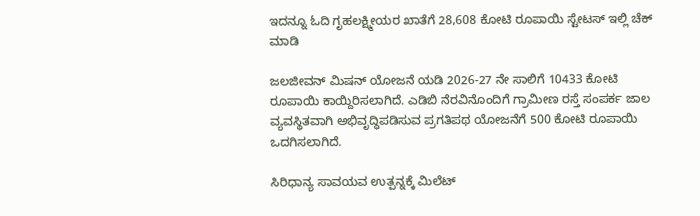ಇದನ್ನೂ ಓದಿ ಗೃಹಲಕ್ಷ್ಮೀಯರ ಖಾತೆಗೆ 28,608 ಕೋಟಿ ರೂಪಾಯಿ ಸ್ಟೇಟಸ್ ಇಲ್ಲಿ ಚೆಕ್ ಮಾಡಿ

ಜಲಜೀವನ್ ಮಿಷನ್ ಯೋಜನೆ ಯಡಿ 2026-27 ನೇ ಸಾಲಿಗೆ 10433 ಕೋಟಿ ರೂಪಾಯಿ ಕಾಯ್ದಿರಿಸಲಾಗಿದೆ. ಎಡಿಬಿ ನೆರವಿನೊಂದಿಗೆ ಗ್ರಾಮೀಣ ರಸ್ತೆ ಸಂಪರ್ಕ ಜಾಲ ವ್ಯವಸ್ಥಿತವಾಗಿ ಅಭಿವೃದ್ಧಿಪಡಿಸುವ ಪ್ರಗತಿಪಥ ಯೋಜನೆಗೆ 500 ಕೋಟಿ ರೂಪಾಯಿ ಒದಗಿಸಲಾಗಿದೆ.

ಸಿರಿಧಾನ್ಯ ಸಾವಯವ ಉತ್ಪನ್ನಕ್ಕೆ ಮಿಲೆಟ್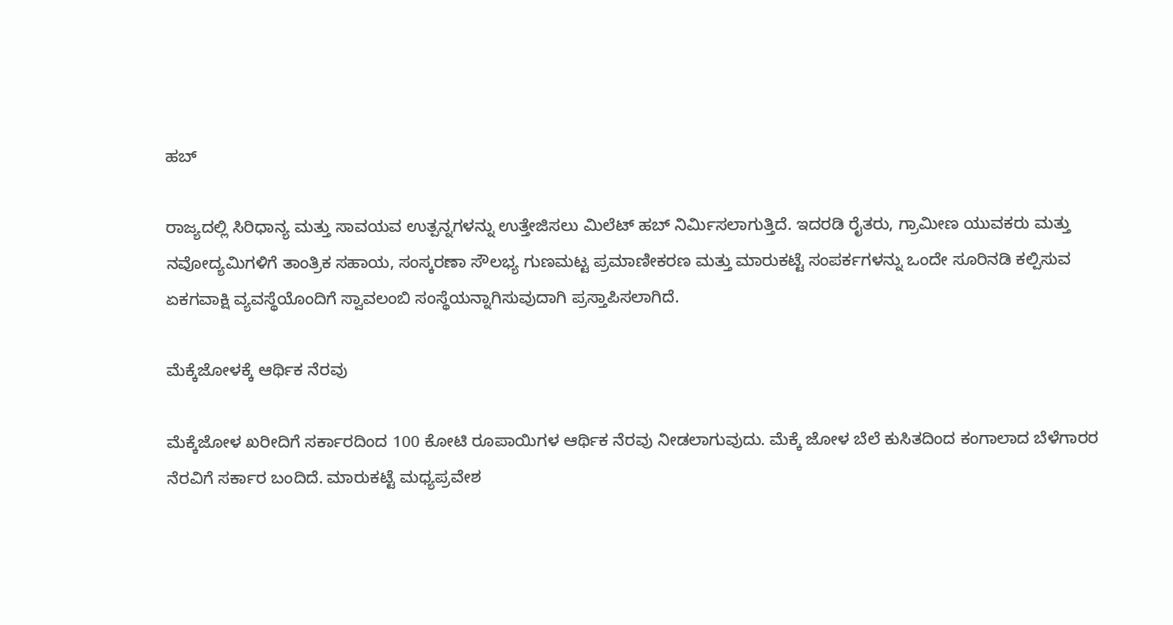ಹಬ್

ರಾಜ್ಯದಲ್ಲಿ ಸಿರಿಧಾನ್ಯ ಮತ್ತು ಸಾವಯವ ಉತ್ಪನ್ನಗಳನ್ನು ಉತ್ತೇಜಿಸಲು ಮಿಲೆಟ್ ಹಬ್ ನಿರ್ಮಿಸಲಾಗುತ್ತಿದೆ. ಇದರಡಿ ರೈತರು, ಗ್ರಾಮೀಣ ಯುವಕರು ಮತ್ತು ನವೋದ್ಯಮಿಗಳಿಗೆ ತಾಂತ್ರಿಕ ಸಹಾಯ, ಸಂಸ್ಕರಣಾ ಸೌಲಭ್ಯ ಗುಣಮಟ್ಟ ಪ್ರಮಾಣೀಕರಣ ಮತ್ತು ಮಾರುಕಟ್ಟೆ ಸಂಪರ್ಕಗಳನ್ನು ಒಂದೇ ಸೂರಿನಡಿ ಕಲ್ಪಿಸುವ ಏಕಗವಾಕ್ಷಿ ವ್ಯವಸ್ಥೆಯೊಂದಿಗೆ ಸ್ವಾವಲಂಬಿ ಸಂಸ್ಥೆಯನ್ನಾಗಿಸುವುದಾಗಿ ಪ್ರಸ್ತಾಪಿಸಲಾಗಿದೆ.

ಮೆಕ್ಕೆಜೋಳಕ್ಕೆ ಆರ್ಥಿಕ ನೆರವು

ಮೆಕ್ಕೆಜೋಳ ಖರೀದಿಗೆ ಸರ್ಕಾರದಿಂದ 100 ಕೋಟಿ ರೂಪಾಯಿಗಳ ಆರ್ಥಿಕ ನೆರವು ನೀಡಲಾಗುವುದು. ಮೆಕ್ಕೆ ಜೋಳ ಬೆಲೆ ಕುಸಿತದಿಂದ ಕಂಗಾಲಾದ ಬೆಳೆಗಾರರ ನೆರವಿಗೆ ಸರ್ಕಾರ ಬಂದಿದೆ. ಮಾರುಕಟ್ಟೆ ಮಧ್ಯಪ್ರವೇಶ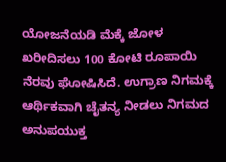ಯೋಜನೆಯಡಿ ಮೆಕ್ಕೆ ಜೋಳ ಖರೀದಿಸಲು 100 ಕೋಟಿ ರೂಪಾಯಿ ನೆರವು ಘೋಷಿಸಿದೆ. ಉಗ್ರಾಣ ನಿಗಮಕ್ಕೆ ಆರ್ಥಿಕವಾಗಿ ಚೈತನ್ಯ ನೀಡಲು ನಿಗಮದ ಅನುಪಯುಕ್ತ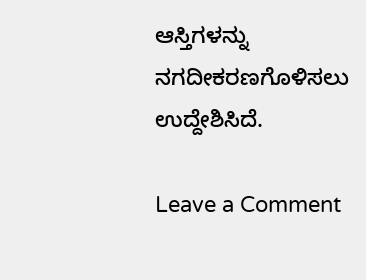ಆಸ್ತಿಗಳನ್ನು ನಗದೀಕರಣಗೊಳಿಸಲು ಉದ್ದೇಶಿಸಿದೆ.

Leave a Comment